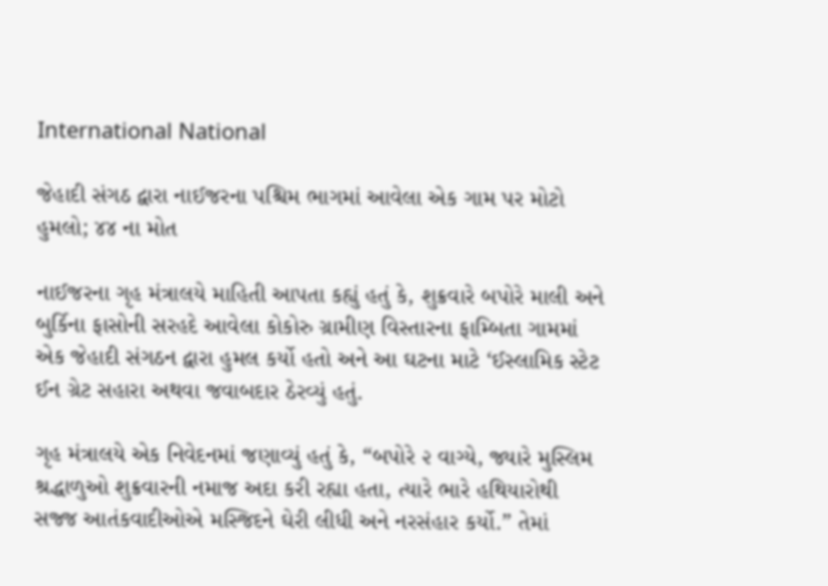International National

જેહાદી સંગઠ દ્વારા નાઈજરના પશ્ચિમ ભાગમાં આવેલા એક ગામ પર મોટો હુમલો; ૪૪ ના મોત

નાઈજરના ગૃહ મંત્રાલયે માહિતી આપતા કહ્યું હતું કે, શુક્રવારે બપોરે માલી અને બુર્કિના ફાસોની સરહદે આવેલા કોકોરુ ગ્રામીણ વિસ્તારના ફામ્બિતા ગામમાં એક જેહાદી સંગઠન દ્વારા હુમલ કર્યો હતો અને આ ઘટના માટે ‘ઈસ્લામિક સ્ટેટ ઈન ગ્રેટ સહારા અથવા જવાબદાર ઠેરવ્યું હતું.

ગૃહ મંત્રાલયે એક નિવેદનમાં જણાવ્યું હતું કે, “બપોરે ૨ વાગ્યે, જ્યારે મુસ્લિમ શ્રદ્ધાળુઓ શુક્રવારની નમાજ અદા કરી રહ્યા હતા, ત્યારે ભારે હથિયારોથી સજ્જ આતંકવાદીઓએ મસ્જિદને ઘેરી લીધી અને નરસંહાર કર્યો.” તેમાં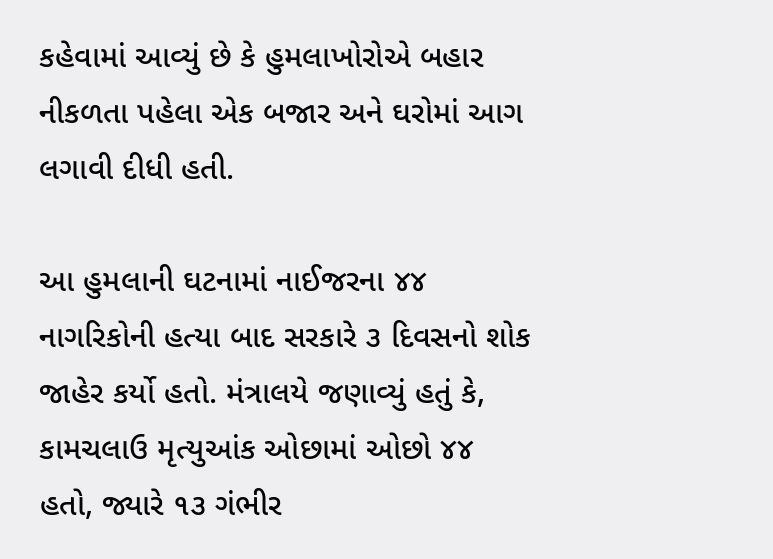કહેવામાં આવ્યું છે કે હુમલાખોરોએ બહાર નીકળતા પહેલા એક બજાર અને ઘરોમાં આગ લગાવી દીધી હતી.

આ હુમલાની ઘટનામાં નાઈજરના ૪૪ નાગરિકોની હત્યા બાદ સરકારે ૩ દિવસનો શોક જાહેર કર્યો હતો. મંત્રાલયે જણાવ્યું હતું કે, કામચલાઉ મૃત્યુઆંક ઓછામાં ઓછો ૪૪ હતો, જ્યારે ૧૩ ગંભીર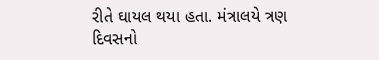રીતે ઘાયલ થયા હતા. મંત્રાલયે ત્રણ દિવસનો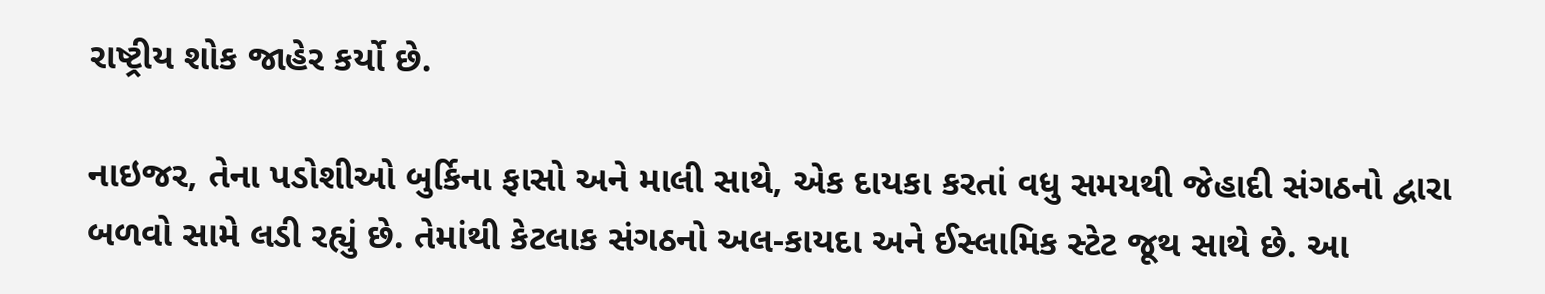રાષ્ટ્રીય શોક જાહેર કર્યો છે.

નાઇજર, તેના પડોશીઓ બુર્કિના ફાસો અને માલી સાથે, એક દાયકા કરતાં વધુ સમયથી જેહાદી સંગઠનો દ્વારા બળવો સામે લડી રહ્યું છે. તેમાંથી કેટલાક સંગઠનો અલ-કાયદા અને ઈસ્લામિક સ્ટેટ જૂથ સાથે છે. આ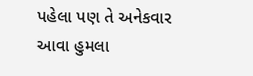પહેલા પણ તે અનેકવાર આવા હુમલા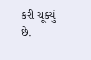કરી ચૂક્યું છે.